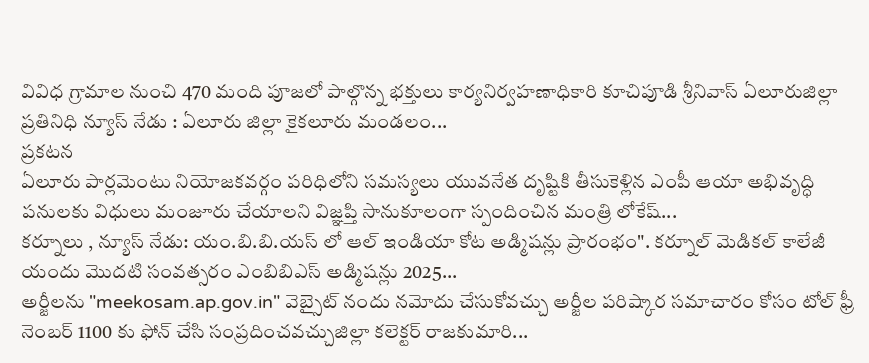వివిధ గ్రామాల నుంచి 470 మంది పూజలో పాల్గొన్న భక్తులు కార్యనిర్వహణాధికారి కూచిపూడి శ్రీనివాస్ ఏలూరుజిల్లా ప్రతినిధి న్యూస్ నేడు : ఏలూరు జిల్లా కైకలూరు మండలం...
ప్రకటన
ఏలూరు పార్లమెంటు నియోజకవర్గం పరిధిలోని సమస్యలు యువనేత దృష్టికి తీసుకెళ్లిన ఎంపీ ఆయా అభివృద్ధి పనులకు విధులు మంజూరు చేయాలని విజ్ఞప్తి సానుకూలంగా స్పందించిన మంత్రి లోకేష్...
కర్నూలు , న్యూస్ నేడు: యం.బి.బి.యస్ లో ఆల్ ఇండియా కోట అడ్మిషన్లు ప్రారంభం". కర్నూల్ మెడికల్ కాలేజీ యందు మొదటి సంవత్సరం ఎంబిబిఎస్ అడ్మిషన్లు 2025...
అర్జీలను "meekosam.ap.gov.in" వెబ్సైట్ నందు నమోదు చేసుకోవచ్చు అర్జీల పరిష్కార సమాచారం కోసం టోల్ ఫ్రీ నెంబర్ 1100 కు ఫోన్ చేసి సంప్రదించవచ్చుజిల్లా కలెక్టర్ రాజకుమారి...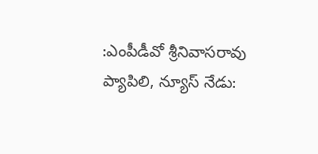:ఎంపీడీవో శ్రీనివాసరావు ప్యాపిలి, న్యూస్ నేడు: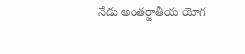నేడు అంతర్జాతీయ యోగ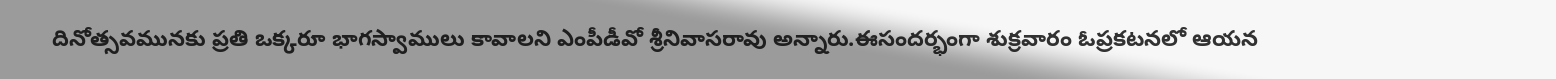దినోత్సవమునకు ప్రతి ఒక్కరూ భాగస్వాములు కావాలని ఎంపీడీవో శ్రీనివాసరావు అన్నారు.ఈసందర్భంగా శుక్రవారం ఓప్రకటనలో ఆయన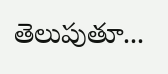తెలుపుతూ...